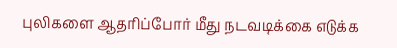புலிகளை ஆதரிப்போர் மீது நடவடிக்கை எடுக்க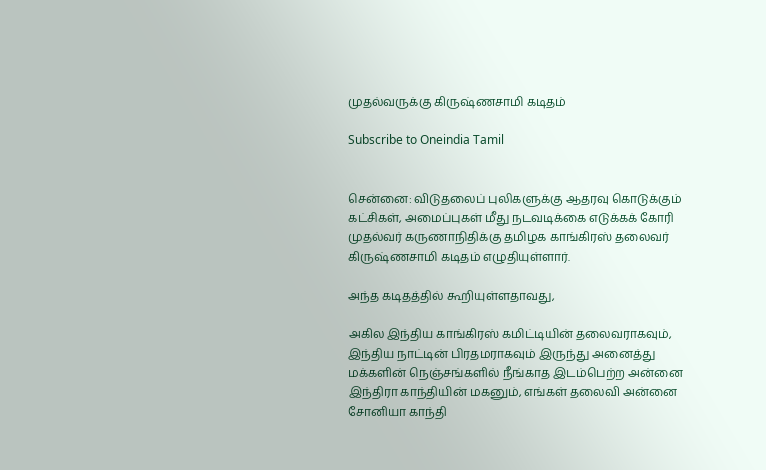முதல்வருக்கு கிருஷ்ணசாமி கடிதம்

Subscribe to Oneindia Tamil


சென்னை: விடுதலைப் புலிகளுக்கு ஆதரவு கொடுக்கும் கட்சிகள், அமைப்புகள் மீது நடவடிக்கை எடுக்கக் கோரி முதல்வர் கருணாநிதிக்கு தமிழக காங்கிரஸ் தலைவர் கிருஷ்ணசாமி கடிதம் எழுதியுள்ளார்.

அந்த கடிதத்தில் கூறியுள்ளதாவது,

அகில இந்திய காங்கிரஸ் கமிட்டியின் தலைவராகவும், இந்திய நாட்டின் பிரதமராகவும் இருந்து அனைத்து மக்களின் நெஞ்சங்களில் நீங்காத இடம்பெற்ற அன்னை இந்திரா காந்தியின் மகனும், எங்கள் தலைவி அன்னை சோனியா காந்தி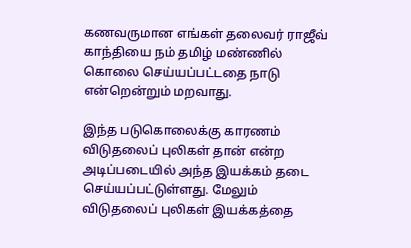கணவருமான எங்கள் தலைவர் ராஜீவ் காந்தியை நம் தமிழ் மண்ணில் கொலை செய்யப்பட்டதை நாடு என்றென்றும் மறவாது.

இந்த படுகொலைக்கு காரணம் விடுதலைப் புலிகள் தான் என்ற அடிப்படையில் அந்த இயக்கம் தடை செய்யப்பட்டுள்ளது. மேலும் விடுதலைப் புலிகள் இயக்கத்தை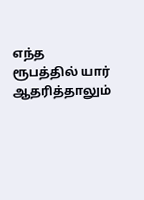எந்த ரூபத்தில் யார் ஆதரித்தாலும்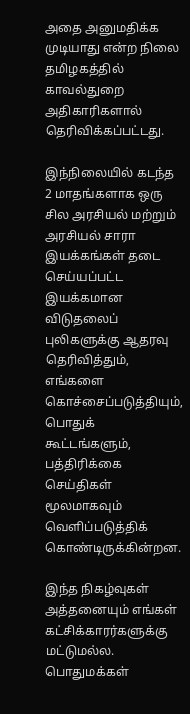அதை அனுமதிக்க முடியாது என்ற நிலை தமிழகத்தில்
காவல்துறை அதிகாரிகளால் தெரிவிக்கப்பட்டது.

இந்நிலையில் கடந்த 2 மாதங்களாக ஒரு சில அரசியல் மற்றும் அரசியல் சாரா இயக்கங்கள் தடை செய்யப்பட்ட இயக்கமான விடுதலைப் புலிகளுக்கு ஆதரவு தெரிவித்தும், எங்களை கொச்சைப்படுத்தியும், பொதுக் கூட்டங்களும், பத்திரிக்கை செய்திகள் மூலமாகவும் வெளிப்படுத்திக் கொண்டிருக்கின்றன.

இந்த நிகழ்வுகள் அத்தனையும் எங்கள் கட்சிக்காரர்களுக்கு மட்டுமல்ல. பொதுமக்கள்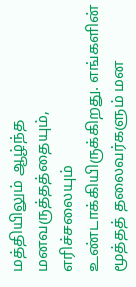மத்தியிலும் ஆழ்ந்த மனவருத்தத்தையும், எரிச்சலையும் உண்டாக்கியிருக்கிறது. எங்களின் மூத்தத் தலைவர்களும் மன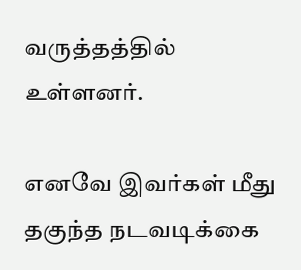வருத்தத்தில் உள்ளனர்.

எனவே இவர்கள் மீது தகுந்த நடவடிக்கை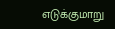எடுக்குமாறு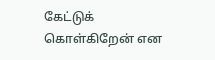கேட்டுக் கொள்கிறேன் என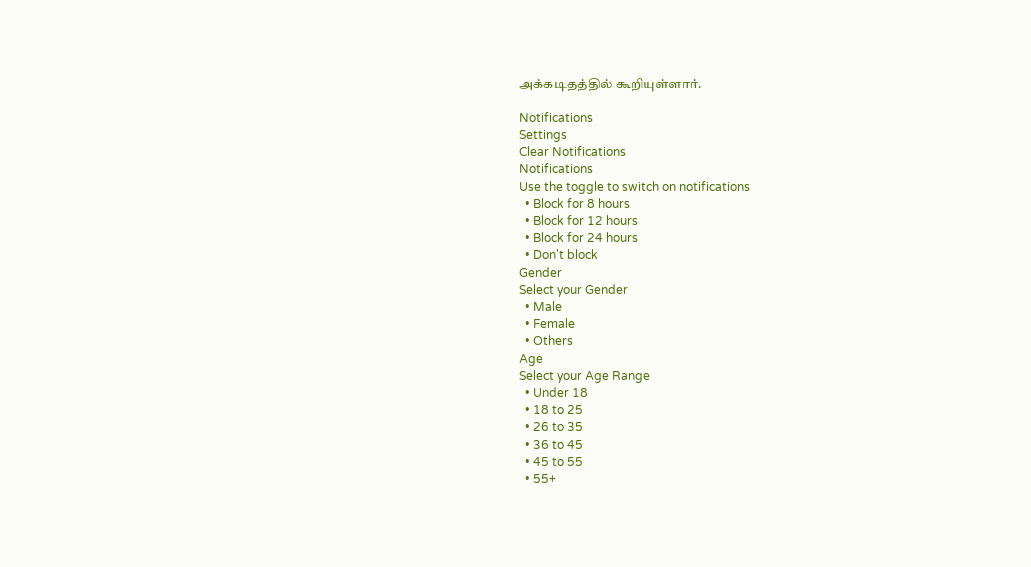அக்கடிதத்தில் கூறியுள்ளார்.

Notifications
Settings
Clear Notifications
Notifications
Use the toggle to switch on notifications
  • Block for 8 hours
  • Block for 12 hours
  • Block for 24 hours
  • Don't block
Gender
Select your Gender
  • Male
  • Female
  • Others
Age
Select your Age Range
  • Under 18
  • 18 to 25
  • 26 to 35
  • 36 to 45
  • 45 to 55
  • 55+